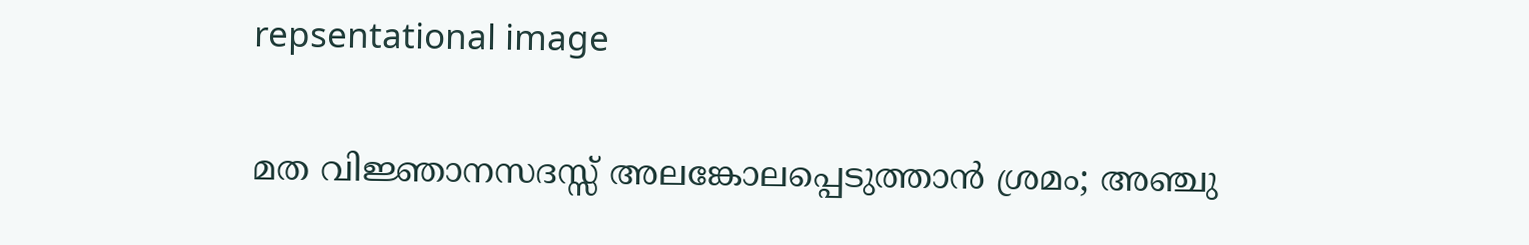repsentational image

മത വിജ്ഞാനസദസ്സ് അലങ്കോലപ്പെടുത്താൻ ശ്രമം; അഞ്ചു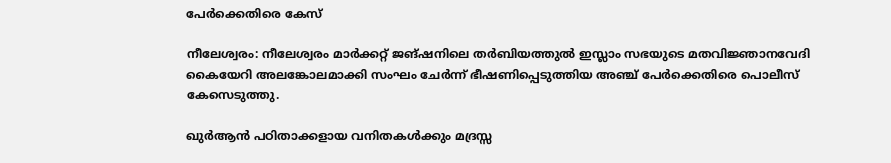പേർക്കെതിരെ കേസ്

നീലേശ്വരം: നീലേശ്വരം മാർക്കറ്റ് ജങ്ഷനിലെ തർബിയത്തുൽ ഇസ്ലാം സഭയുടെ മതവിജ്ഞാനവേദി കൈയേറി അലങ്കോലമാക്കി സംഘം ചേർന്ന് ഭീഷണിപ്പെടുത്തിയ അഞ്ച് പേർക്കെതിരെ പൊലീസ് കേസെടുത്തു.

ഖുർആൻ പഠിതാക്കളായ വനിതകൾക്കും മദ്രസ്സ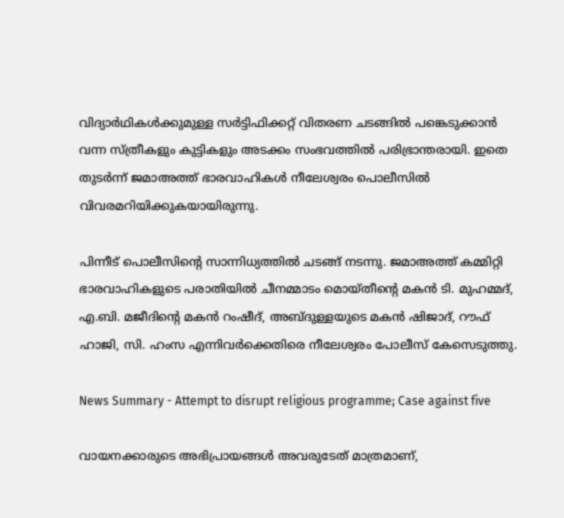വിദ്യാർഥികൾക്കുമുള്ള സർട്ടിഫിക്കറ്റ് വിതരണ ചടങ്ങിൽ പങ്കെടുക്കാൻ വന്ന സ്ത്രീകളും കുട്ടികളും അടക്കം സംഭവത്തിൽ പരിഭ്രാന്തരായി. ഇതെ തുടർന്ന് ജമാഅത്ത് ഭാരവാഹികൾ നീലേശ്വരം പൊലീസിൽ വിവരമറിയിക്കുകയായിരുന്നു.

പിന്നീട് പൊലീസിന്‍റെ സാന്നിധ്യത്തിൽ ചടങ്ങ് നടന്നു. ജമാഅത്ത് കമ്മിറ്റി ഭാരവാഹികളുടെ പരാതിയിൽ ചീനമ്മാടം മൊയ്തീന്‍റെ മകൻ ടി. മുഹമ്മദ്‌, എ.ബി. മജീദിന്‍റെ മകൻ റംഷീദ്, അബ്ദുള്ളയുടെ മകൻ ഷിജാദ്, റൗഫ് ഹാജി, സി. ഹംസ എന്നിവർക്കെതിരെ നീലേശ്വരം പോലീസ് കേസെടുത്തു.

News Summary - Attempt to disrupt religious programme; Case against five

വായനക്കാരുടെ അഭിപ്രായങ്ങള്‍ അവരുടേത് മാത്രമാണ്,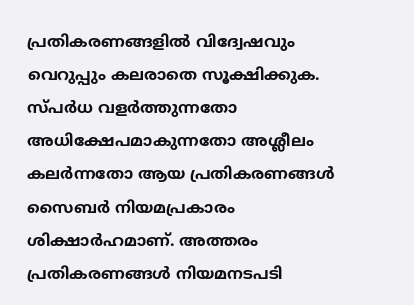പ്രതികരണങ്ങളിൽ വിദ്വേഷവും വെറുപ്പും കലരാതെ സൂക്ഷിക്കുക. സ്പർധ വളർത്തുന്നതോ അധിക്ഷേപമാകുന്നതോ അശ്ലീലം കലർന്നതോ ആയ പ്രതികരണങ്ങൾ സൈബർ നിയമപ്രകാരം ശിക്ഷാർഹമാണ്. അത്തരം പ്രതികരണങ്ങൾ നിയമനടപടി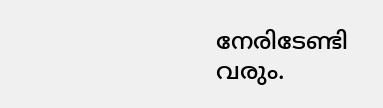നേരിടേണ്ടി വരും.